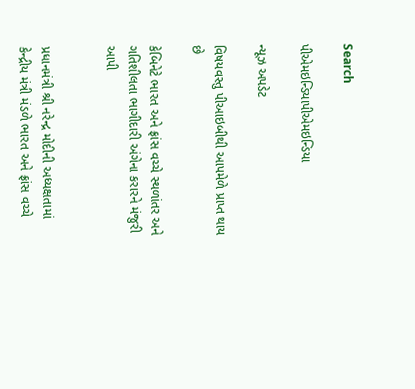Search

પીએમઇન્ડિયાપીએમઇન્ડિયા

ન્યૂઝ અપડેટ

વિષયવસ્તુ પીઆઇબીથી આપમેળે પ્રાપ્ત થાય છે

કેબિનેટે ભારત અને ફ્રાંસ વચ્ચે સ્થળાંતર અને ગતિશીલતા ભાગીદારી અંગેના કરારને મંજુરી આપી


પ્રધાનમંત્રી શ્રી નરેન્દ્ર મોદીની અધ્યક્ષતામાં કેન્દ્રીય મંત્રી મંડળે ભારત અને ફ્રાંસ વચ્ચે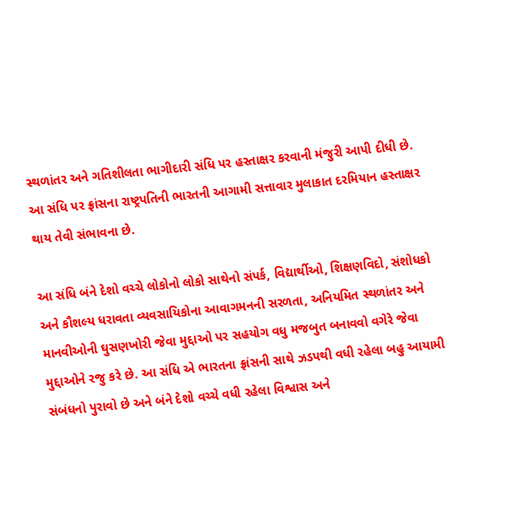સ્થળાંતર અને ગતિશીલતા ભાગીદારી સંધિ પર હસ્તાક્ષર કરવાની મંજુરી આપી દીધી છે. આ સંધિ પર ફ્રાંસના રાષ્ટ્રપતિની ભારતની આગામી સત્તાવાર મુલાકાત દરમિયાન હસ્તાક્ષર થાય તેવી સંભાવના છે.

આ સંધિ બંને દેશો વચ્ચે લોકોનો લોકો સાથેનો સંપર્ક, વિદ્યાર્થીઓ, શિક્ષણવિદો, સંશોધકો અને કૌશલ્ય ધરાવતા વ્યવસાયિકોના આવાગમનની સરળતા, અનિયમિત સ્થળાંતર અને માનવીઓની ઘુસણખોરી જેવા મુદ્દાઓ પર સહયોગ વધુ મજબુત બનાવવો વગેરે જેવા મુદ્દાઓને રજુ કરે છે. આ સંધિ એ ભારતના ફ્રાંસની સાથે ઝડપથી વધી રહેલા બહુ આયામી સંબંધનો પુરાવો છે અને બંને દેશો વચ્ચે વધી રહેલા વિશ્વાસ અને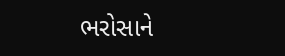ભરોસાને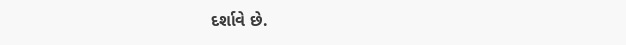દર્શાવે છે.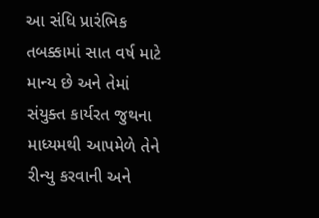આ સંધિ પ્રારંભિક તબક્કામાં સાત વર્ષ માટે માન્ય છે અને તેમાં સંયુક્ત કાર્યરત જુથના માધ્યમથી આપમેળે તેને રીન્યુ કરવાની અને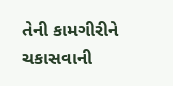તેની કામગીરીને ચકાસવાની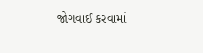જોગવાઈ કરવામાં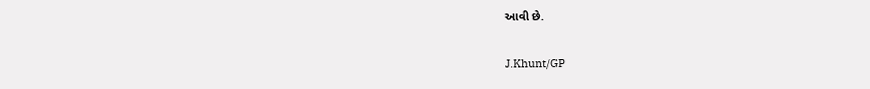આવી છે.

J.Khunt/GP